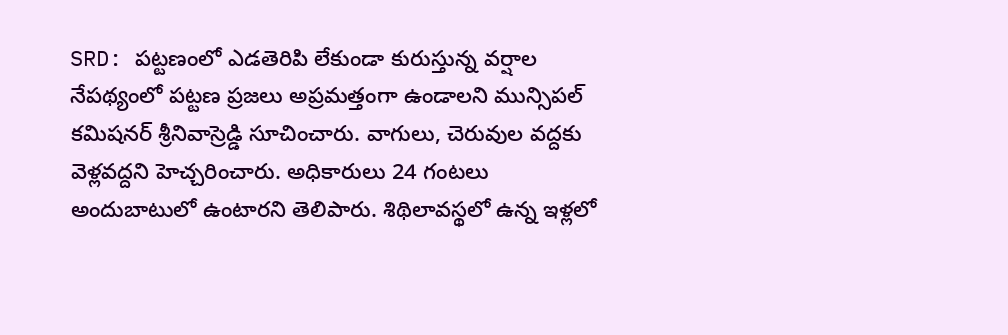SRD: పట్టణంలో ఎడతెరిపి లేకుండా కురుస్తున్న వర్షాల నేపథ్యంలో పట్టణ ప్రజలు అప్రమత్తంగా ఉండాలని మున్సిపల్ కమిషనర్ శ్రీనివాస్రెడ్డి సూచించారు. వాగులు, చెరువుల వద్దకు వెళ్లవద్దని హెచ్చరించారు. అధికారులు 24 గంటలు అందుబాటులో ఉంటారని తెలిపారు. శిథిలావస్థలో ఉన్న ఇళ్లలో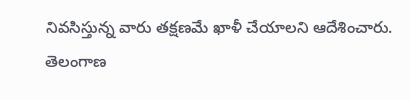నివసిస్తున్న వారు తక్షణమే ఖాళీ చేయాలని ఆదేశించారు.
తెలంగాణ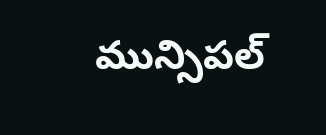మున్సిపల్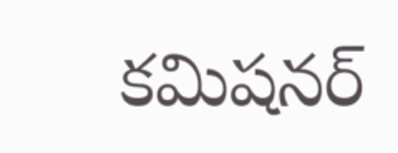కమిషనర్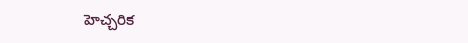హెచ్చరిక